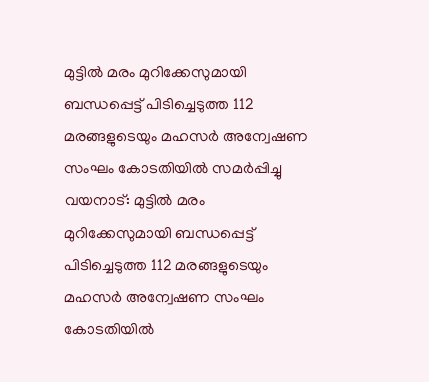മുട്ടിൽ മരം മുറിക്കേസുമായി ബന്ധപ്പെട്ട് പിടിച്ചെടുത്ത 112 മരങ്ങളുടെയും മഹസർ അന്വേഷണ സംഘം കോടതിയിൽ സമർപ്പിച്ചു
വയനാട്: മുട്ടിൽ മരം മുറിക്കേസുമായി ബന്ധപ്പെട്ട് പിടിച്ചെടുത്ത 112 മരങ്ങളുടെയും മഹസർ അന്വേഷണ സംഘം കോടതിയിൽ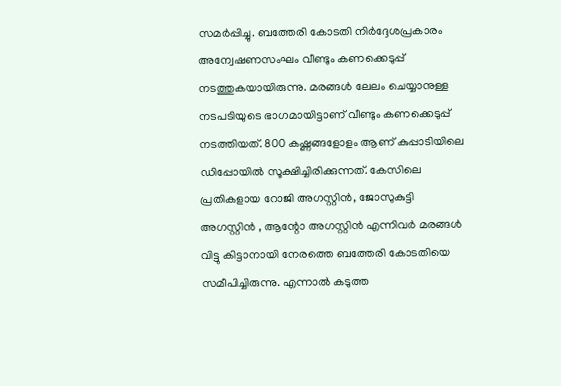സമർപ്പിച്ചു. ബത്തേരി കോടതി നിർദ്ദേശപ്രകാരം അന്വേഷണസംഘം വീണ്ടും കണക്കെടുപ്പ് നടത്തുകയായിരുന്നു. മരങ്ങൾ ലേലം ചെയ്യാനുള്ള നടപടിയുടെ ഭാഗമായിട്ടാണ് വീണ്ടും കണക്കെടുപ്പ് നടത്തിയത്. 800 കഷ്ണങ്ങളോളം ആണ് കുപ്പാടിയിലെ ഡിപ്പോയിൽ സൂക്ഷിച്ചിരിക്കുന്നത്. കേസിലെ പ്രതികളായ റോജി അഗസ്റ്റിൻ, ജോസുകുട്ടി അഗസ്റ്റിൻ , ആന്റോ അഗസ്റ്റിൻ എന്നിവർ മരങ്ങൾ വിട്ടു കിട്ടാനായി നേരത്തെ ബത്തേരി കോടതിയെ സമീപിച്ചിരുന്നു. എന്നാൽ കടുത്ത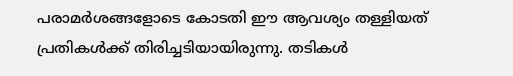പരാമർശങ്ങളോടെ കോടതി ഈ ആവശ്യം തള്ളിയത് പ്രതികൾക്ക് തിരിച്ചടിയായിരുന്നു. തടികൾ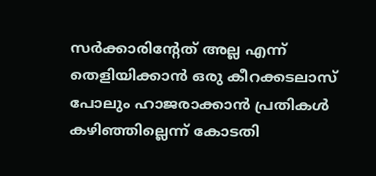സർക്കാരിന്റേത് അല്ല എന്ന് തെളിയിക്കാൻ ഒരു കീറക്കടലാസ് പോലും ഹാജരാക്കാൻ പ്രതികൾ കഴിഞ്ഞില്ലെന്ന് കോടതി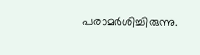പരാമർശിച്ചിരുന്നു.